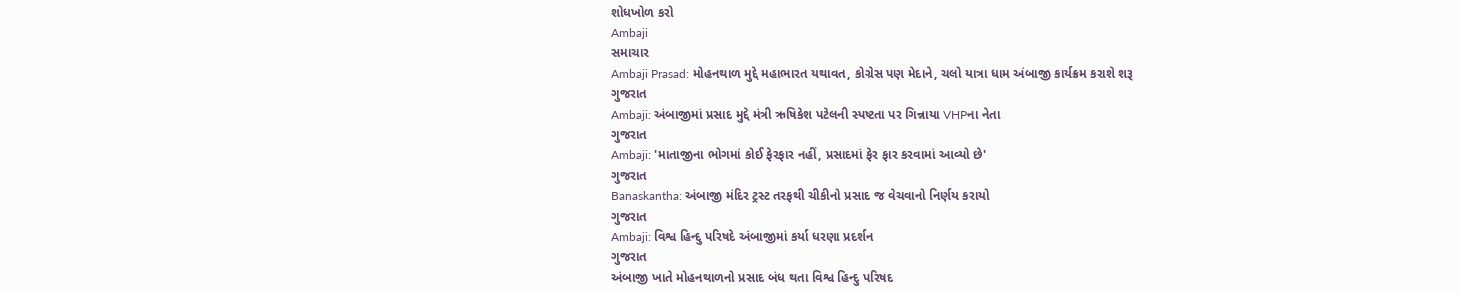શોધખોળ કરો
Ambaji
સમાચાર
Ambaji Prasad: મોહનથાળ મુદ્દે મહાભારત યથાવત, કોગ્રેસ પણ મેદાને, ચલો યાત્રા ધામ અંબાજી કાર્યક્રમ કરાશે શરૂ
ગુજરાત
Ambaji: અંબાજીમાં પ્રસાદ મુદ્દે મંત્રી ઋષિકેશ પટેલની સ્પષ્ટતા પર ગિન્નાયા VHPના નેતા
ગુજરાત
Ambaji: 'માતાજીના ભોગમાં કોઈ ફેરફાર નહીં, પ્રસાદમાં ફેર ફાર કરવામાં આવ્યો છે'
ગુજરાત
Banaskantha: અંબાજી મંદિર ટ્રસ્ટ તરફથી ચીકીનો પ્રસાદ જ વેચવાનો નિર્ણય કરાયો
ગુજરાત
Ambaji: વિશ્વ હિન્દુ પરિષદે અંબાજીમાં કર્યા ધરણા પ્રદર્શન
ગુજરાત
અંબાજી ખાતે મોહનથાળનો પ્રસાદ બંધ થતા વિશ્વ હિન્દુ પરિષદ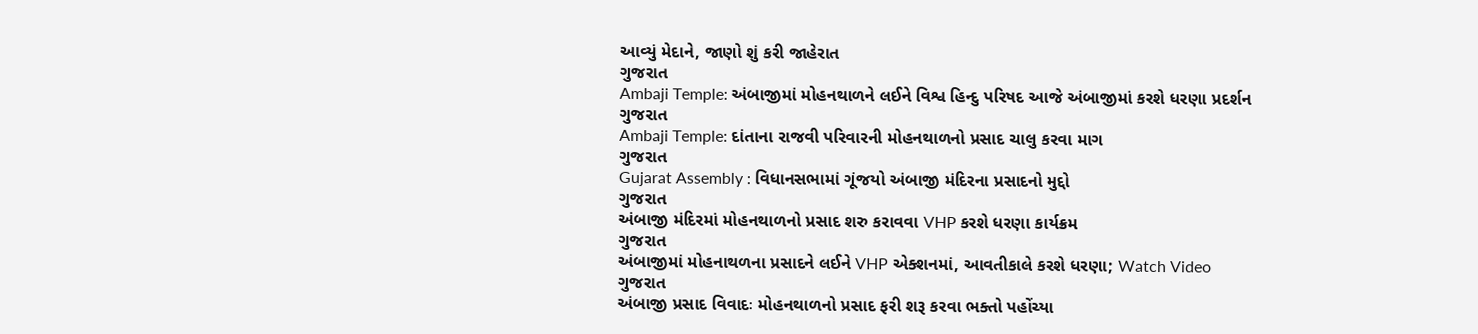આવ્યું મેદાને, જાણો શું કરી જાહેરાત
ગુજરાત
Ambaji Temple: અંબાજીમાં મોહનથાળને લઈને વિશ્વ હિન્દુ પરિષદ આજે અંબાજીમાં કરશે ધરણા પ્રદર્શન
ગુજરાત
Ambaji Temple: દાંતાના રાજવી પરિવારની મોહનથાળનો પ્રસાદ ચાલુ કરવા માગ
ગુજરાત
Gujarat Assembly : વિધાનસભામાં ગૂંજયો અંબાજી મંદિરના પ્રસાદનો મુદ્દો
ગુજરાત
અંબાજી મંદિરમાં મોહનથાળનો પ્રસાદ શરુ કરાવવા VHP કરશે ધરણા કાર્યક્રમ
ગુજરાત
અંબાજીમાં મોહનાથળના પ્રસાદને લઈને VHP એક્શનમાં, આવતીકાલે કરશે ધરણા; Watch Video
ગુજરાત
અંબાજી પ્રસાદ વિવાદઃ મોહનથાળનો પ્રસાદ ફરી શરૂ કરવા ભક્તો પહોંચ્યા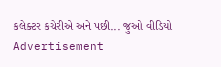કલેક્ટર કચેરીએ અને પછી... જુઓ વીડિયો
Advertisement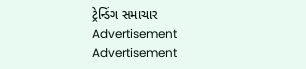ટ્રેન્ડિંગ સમાચાર
Advertisement
Advertisement